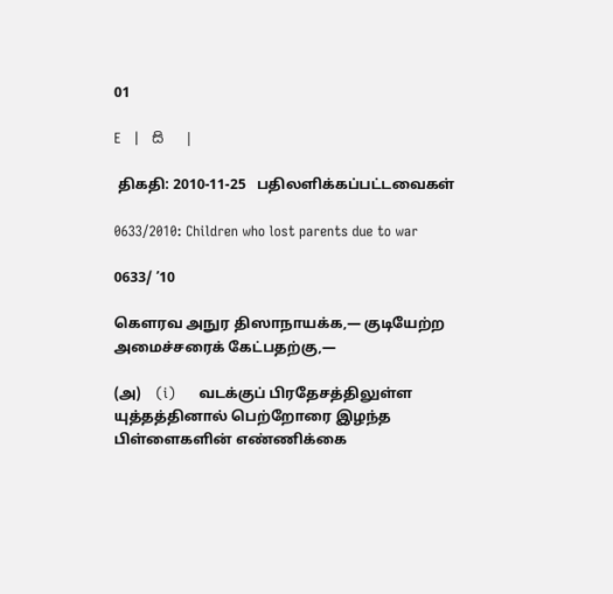01

E   |   සි   |

 திகதி: 2010-11-25   பதிலளிக்கப்பட்டவைகள்

0633/2010: Children who lost parents due to war

0633/ ’10

கெளரவ அநுர திஸாநாயக்க,— குடியேற்ற அமைச்சரைக் கேட்பதற்கு,—

(அ)    (i)      வடக்குப் பிரதேசத்திலுள்ள யுத்தத்தினால் பெற்றோரை இழந்த பிள்ளைகளின் எண்ணிக்கை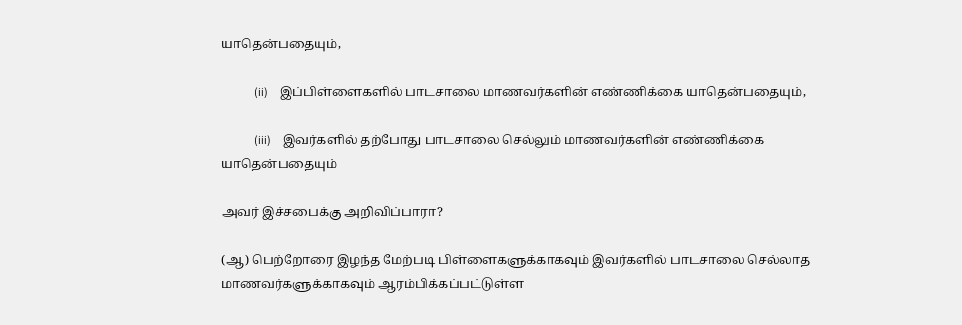யாதென்பதையும்,

           (ii)    இப்பிள்ளைகளில் பாடசாலை மாணவர்களின் எண்ணிக்கை யாதென்பதையும்,

           (iii)    இவர்களில் தற்போது பாடசாலை செல்லும் மாணவர்களின் எண்ணிக்கை யாதென்பதையும்

அவர் இச்சபைக்கு அறிவிப்பாரா?

(ஆ) பெற்றோரை இழந்த மேற்படி பிள்ளைகளுக்காகவும் இவர்களில் பாடசாலை செல்லாத மாணவர்களுக்காகவும் ஆரம்பிக்கப்பட்டுள்ள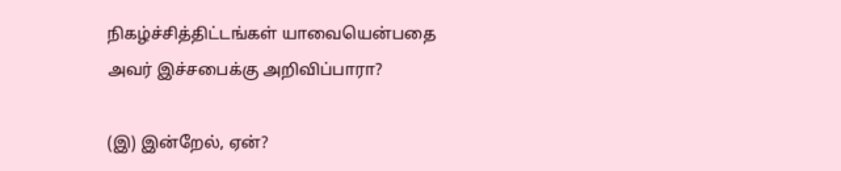நிகழ்ச்சித்திட்டங்கள் யாவையென்பதை அவர் இச்சபைக்கு அறிவிப்பாரா?

(இ) இன்றேல், ஏன்?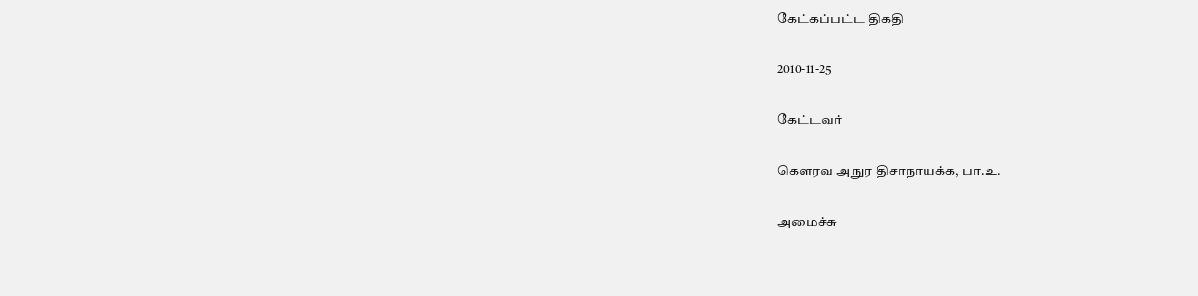கேட்கப்பட்ட திகதி

2010-11-25

கேட்டவர்

கௌரவ அநுர திசாநாயக்க, பா.உ.

அமைச்சு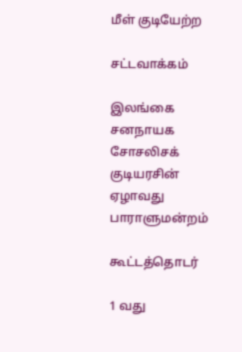மீள் குடியேற்ற

சட்டவாக்கம்

இலங்கை சனநாயக சோசலிசக் குடியரசின் ஏழாவது பாராளுமன்றம்

கூட்டத்தொடர்

1 வது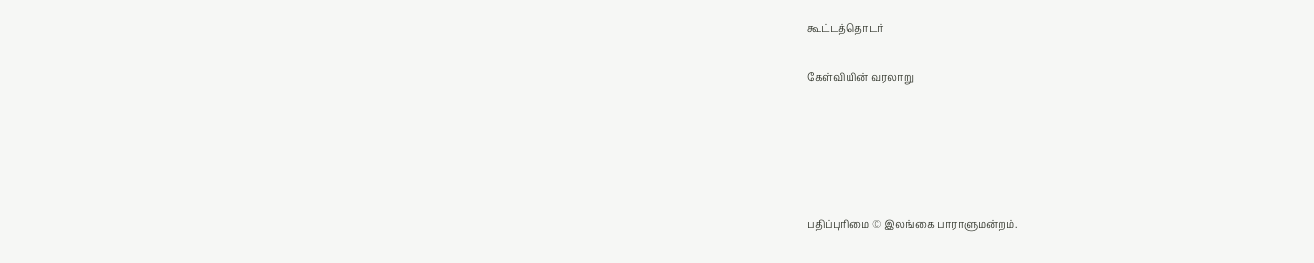கூட்டத்தொடர்

கேள்வியின் வரலாறு





பதிப்புரிமை © இலங்கை பாராளுமன்றம்.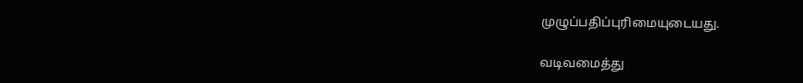முழுப்பதிப்புரிமையுடையது.

வடிவமைத்து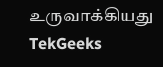உருவாக்கியது  TekGeeks